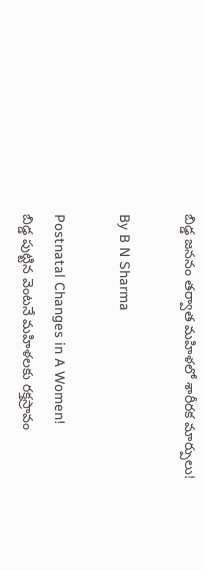బిడ్డ జననం తర్వాత మహిళలో శారీరక మార్పులు!

By B N Sharma

Postnatal Changes in A Women!
బిడ్డ పుట్టిన వెంటనే మహిళలకు రక్తస్రావం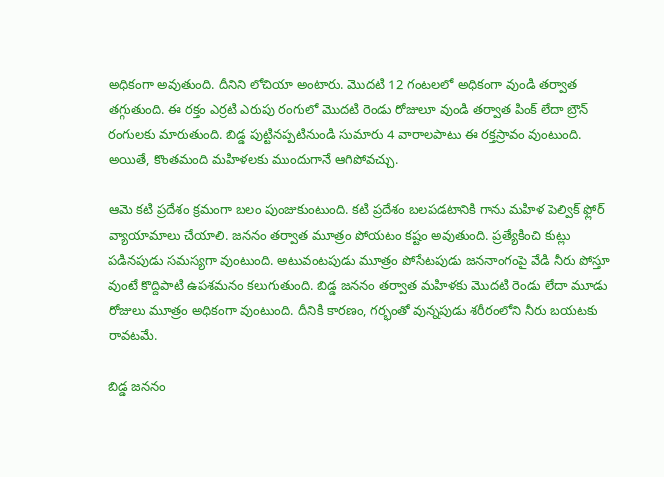అధికంగా అవుతుంది. దీనిని లోచియా అంటారు. మొదటి 12 గంటలలో అధికంగా వుండి తర్వాత తగ్గుతుంది. ఈ రక్తం ఎర్రటి ఎరుపు రంగులో మొదటి రెండు రోజులూ వుండి తర్వాత పింక్ లేదా బ్రౌన్ రంగులకు మారుతుంది. బిడ్డ పుట్టినప్పటినుండి సుమారు 4 వారాలపాటు ఈ రక్తస్రావం వుంటుంది. అయితే, కొంతమంది మహిళలకు ముందుగానే ఆగిపోవచ్చు.

ఆమె కటి ప్రదేశం క్రమంగా బలం పుంజుకుంటుంది. కటి ప్రదేశం బలపడటానికి గాను మహిళ పెల్విక్ ఫ్లోర్ వ్యాయామాలు చేయాలి. జననం తర్వాత మూత్రం పోయటం కష్టం అవుతుంది. ప్రత్యేకించి కుట్లు పడినపుడు సమస్యగా వుంటుంది. అటువంటపుడు మూత్రం పోసేటపుడు జననాంగంపై వేడి నీరు పోస్తూ వుంటే కొద్దిపాటి ఉపశమనం కలుగుతుంది. బిడ్డ జననం తర్వాత మహిళకు మొదటి రెండు లేదా మూడు రోజులు మూత్రం అధికంగా వుంటుంది. దీనికి కారణం, గర్భంతో వున్నపుడు శరీరంలోని నీరు బయటకు రావటమే.

బిడ్డ జననం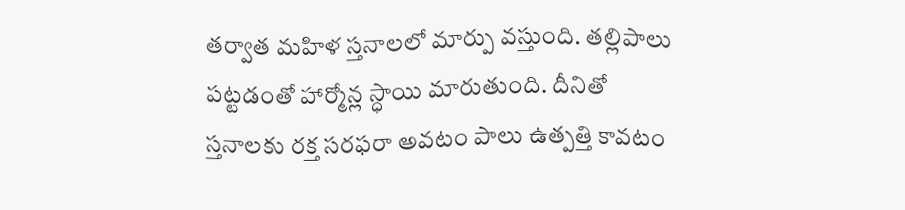తర్వాత మహిళ స్తనాలలో మార్పు వస్తుంది. తల్లిపాలు పట్టడంతో హార్మోన్ల స్ధాయి మారుతుంది. దీనితో స్తనాలకు రక్త సరఫరా అవటం పాలు ఉత్పత్తి కావటం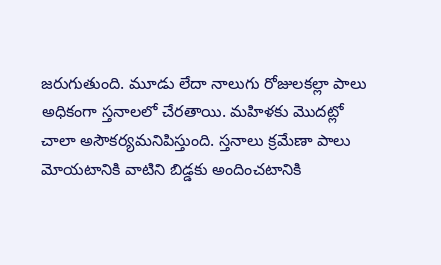జరుగుతుంది. మూడు లేదా నాలుగు రోజులకల్లా పాలు అధికంగా స్తనాలలో చేరతాయి. మహిళకు మొదట్లో చాలా అసౌకర్యమనిపిస్తుంది. స్తనాలు క్రమేణా పాలు మోయటానికి వాటిని బిడ్డకు అందించటానికి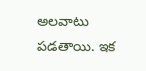అలవాటు పడతాయి. ఇక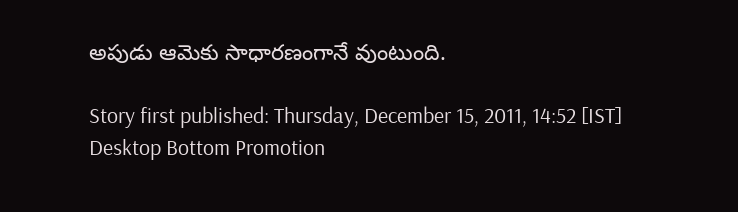అపుడు ఆమెకు సాధారణంగానే వుంటుంది.

Story first published: Thursday, December 15, 2011, 14:52 [IST]
Desktop Bottom Promotion